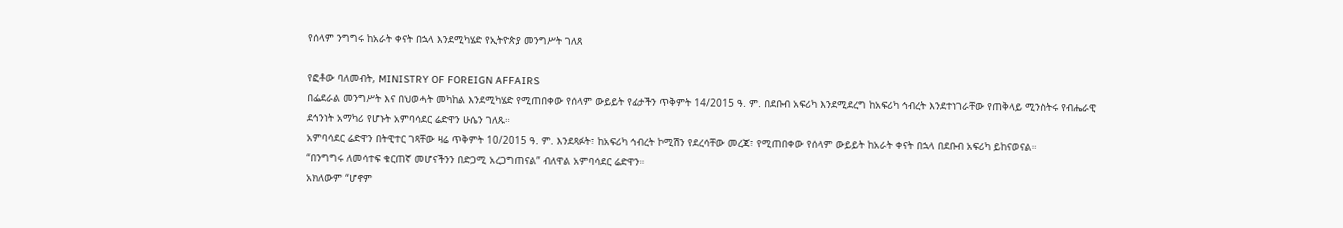የሰላም ንግግሩ ከአራት ቀናት በኋላ እንደሚካሄድ የኢትዮጵያ መንግሥት ገለጸ

የፎቶው ባለመብት, MINISTRY OF FOREIGN AFFAIRS
በፌደራል መንግሥት እና በህወሓት መካከል እንደሚካሄድ የሚጠበቀው የሰላም ውይይት የፊታችን ጥቅምት 14/2015 ዓ. ም. በደቡብ አፍሪካ እንደሚደረግ ከአፍሪካ ኅብረት እንደተነገራቸው የጠቅላይ ሚንስትሩ የብሔራዊ ደኅንነት አማካሪ የሆኑት አምባሳደር ሬድዋን ሁሴን ገለጹ።
አምባሳደር ሬድዋን በትዊተር ገጻቸው ዛሬ ጥቅምት 10/2015 ዓ. ም. እንደጻፉት፣ ከአፍሪካ ኅብረት ኮሚሽን የደረሳቸው መረጃ፣ የሚጠበቀው የሰላም ውይይት ከአራት ቀናት በኋላ በደቡብ አፍሪካ ይከናወናል።
“በንግግሩ ለመሳተፍ ቁርጠኛ መሆናችንን በድጋሚ አረጋግጠናል” ብለዋል አምባሳደር ሬድዋን።
አክለውም “ሆኖም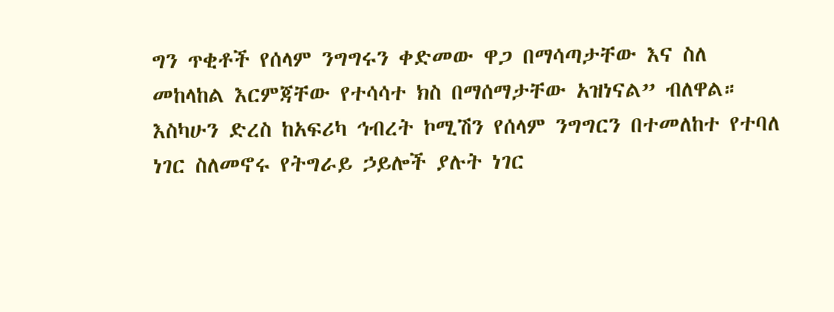ግን ጥቂቶች የሰላም ንግግሩን ቀድመው ዋጋ በማሳጣታቸው እና ስለ መከላከል እርምጃቸው የተሳሳተ ክስ በማሰማታቸው አዝነናል” ብለዋል።
እስካሁን ድረስ ከአፍሪካ ኅብረት ኮሚሽን የሰላም ንግግርን በተመለከተ የተባለ ነገር ስለመኖሩ የትግራይ ኃይሎች ያሉት ነገር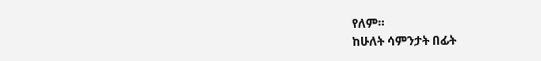የለም።
ከሁለት ሳምንታት በፊት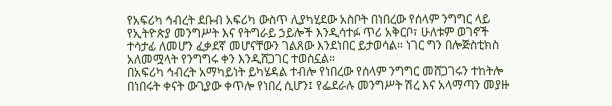የአፍሪካ ኅብረት ደቡብ አፍሪካ ውስጥ ሊያካሂደው አስቦት በነበረው የሰላም ንግግር ላይ የኢትዮጵያ መንግሥት እና የትግራይ ኃይሎች እንዲሳተፉ ጥሪ አቅርቦ፣ ሁለቱም ወገኖች ተሳታፊ ለመሆን ፈቃደኛ መሆናቸውን ገልጸው እንደነበር ይታወሳል። ነገር ግን በሎጅስቲክስ አለመሟላት የንግግሩ ቀን እንዲሸጋገር ተወስኗል።
በአፍሪካ ኅብረት አማካይነት ይካሄዳል ተብሎ የነበረው የሰላም ንግግር መሸጋገሩን ተከትሎ በነበሩት ቀናት ውጊያው ቀጥሎ የነበረ ሲሆን፤ የፌደራሉ መንግሥት ሽረ እና አላማጣን መያዙ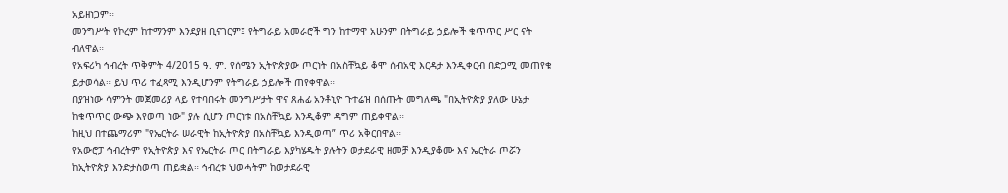አይዘነጋም።
መንግሥት የኮረም ከተማንም እንደያዘ ቢናገርም፤ የትግራይ አመራሮች ግን ከተማዋ አሁንም በትግራይ ኃይሎች ቁጥጥር ሥር ናት ብለዋል።
የአፍሪካ ኅብረት ጥቅምት 4/2015 ዓ. ም. የሰሜን ኢትዮጵያው ጦርነት በአስቸኳይ ቆሞ ሰብአዊ እርዳታ እንዲቀርብ በድጋሚ መጠየቁ ይታወሳል። ይህ ጥሪ ተፈጻሚ እንዲሆንም የትግራይ ኃይሎች ጠየቀዋል።
በያዝነው ሳምንት መጀመሪያ ላይ የተባበሩት መንግሥታት ዋና ጸሐፊ አንቶኒዮ ጉተሬዝ በሰጡት መግለጫ "በኢትዮጵያ ያለው ሁኔታ ከቁጥጥር ውጭ እየወጣ ነው" ያሉ ሲሆን ጦርነቱ በአስቸኳይ እንዲቆም ዳግም ጠይቀዋል።
ከዚህ በተጨማሪም "የኤርትራ ሠራዊት ከኢትዮጵያ በአስቸኳይ እንዲወጣ” ጥሪ አቅርበዋል።
የአውሮፓ ኅብረትም የኢትዮጵያ እና የኤርትራ ጦር በትግራይ እያካሄዱት ያሉትን ወታደራዊ ዘመቻ እንዲያቆሙ እና ኤርትራ ጦሯን ከኢትዮጵያ እንድታስወጣ ጠይቋል። ኅብረቱ ህወሓትም ከወታደራዊ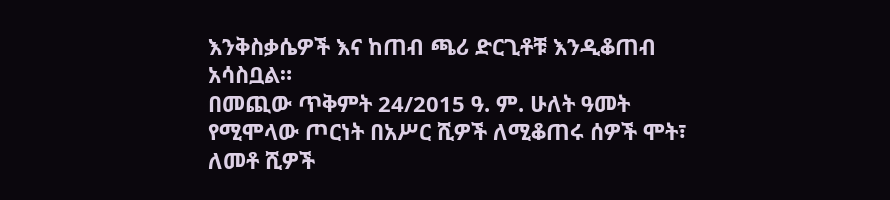እንቅስቃሴዎች እና ከጠብ ጫሪ ድርጊቶቹ እንዲቆጠብ አሳስቧል።
በመጪው ጥቅምት 24/2015 ዓ. ም. ሁለት ዓመት የሚሞላው ጦርነት በአሥር ሺዎች ለሚቆጠሩ ሰዎች ሞት፣ ለመቶ ሺዎች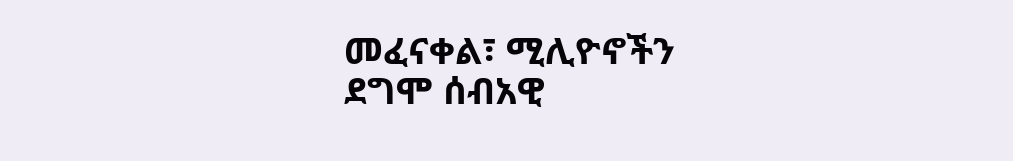መፈናቀል፣ ሚሊዮኖችን ደግሞ ሰብአዊ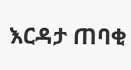እርዳታ ጠባቂ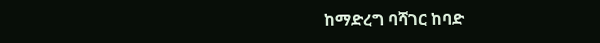ከማድረግ ባሻገር ከባድ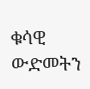ቁሳዊ ውድመትን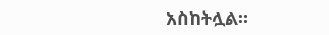አስከትሏል።